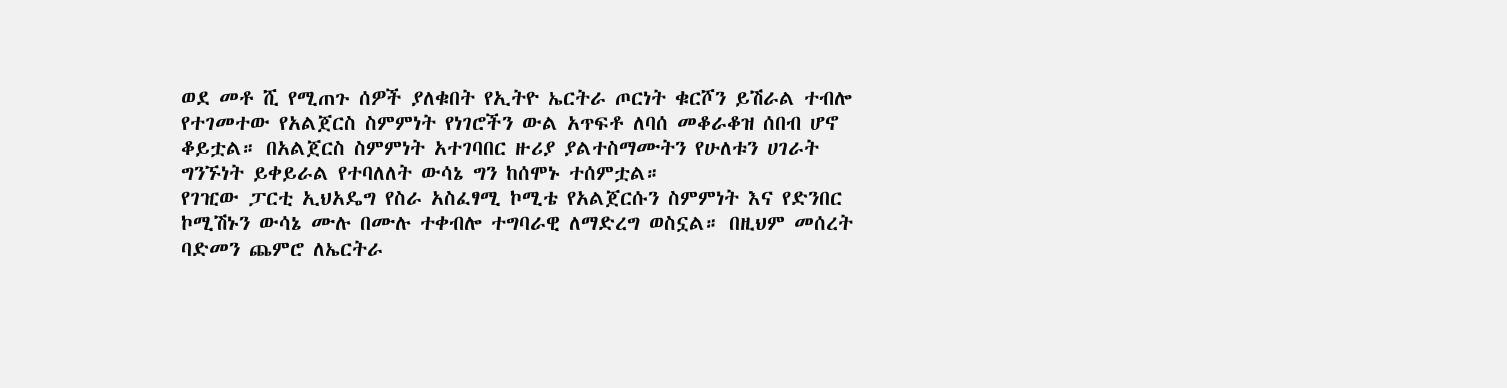ወደ መቶ ሺ የሚጠጉ ሰዎች ያለቁበት የኢትዮ ኤርትራ ጦርነት ቁርሾን ይሽራል ተብሎ የተገመተው የአልጀርስ ስምምነት የነገሮችን ውል አጥፍቶ ለባሰ መቆራቆዝ ሰበብ ሆኖ ቆይቷል። በአልጀርስ ስምምነት አተገባበር ዙሪያ ያልተስማሙትን የሁለቱን ሀገራት ግንኙነት ይቀይራል የተባለለት ውሳኔ ግን ከሰሞኑ ተሰምቷል።
የገዢው ፓርቲ ኢህአዴግ የስራ አስፈፃሚ ኮሚቴ የአልጀርሱን ስምምነት እና የድንበር ኮሚሽኑን ውሳኔ ሙሉ በሙሉ ተቀብሎ ተግባራዊ ለማድረግ ወስኗል። በዚህም መሰረት ባድመን ጨምሮ ለኤርትራ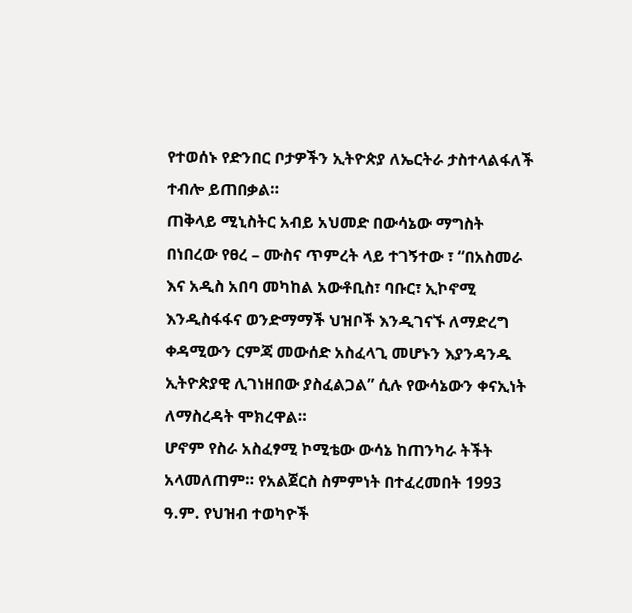የተወሰኑ የድንበር ቦታዎችን ኢትዮጵያ ለኤርትራ ታስተላልፋለች ተብሎ ይጠበቃል።
ጠቅላይ ሚኒስትር አብይ አህመድ በውሳኔው ማግስት በነበረው የፀረ – ሙስና ጥምረት ላይ ተገኝተው ፣ “በአስመራ እና አዲስ አበባ መካከል አውቶቢስ፣ ባቡር፣ ኢኮኖሚ እንዲስፋፋና ወንድማማች ህዝቦች እንዲገናኙ ለማድረግ ቀዳሚውን ርምጃ መውሰድ አስፈላጊ መሆኑን እያንዳንዱ ኢትዮጵያዊ ሊገነዘበው ያስፈልጋል” ሲሉ የውሳኔውን ቀናኢነት ለማስረዳት ሞክረዋል።
ሆኖም የስራ አስፈፃሚ ኮሚቴው ውሳኔ ከጠንካራ ትችት አላመለጠም። የአልጀርስ ስምምነት በተፈረመበት 1993 ዓ.ም. የህዝብ ተወካዮች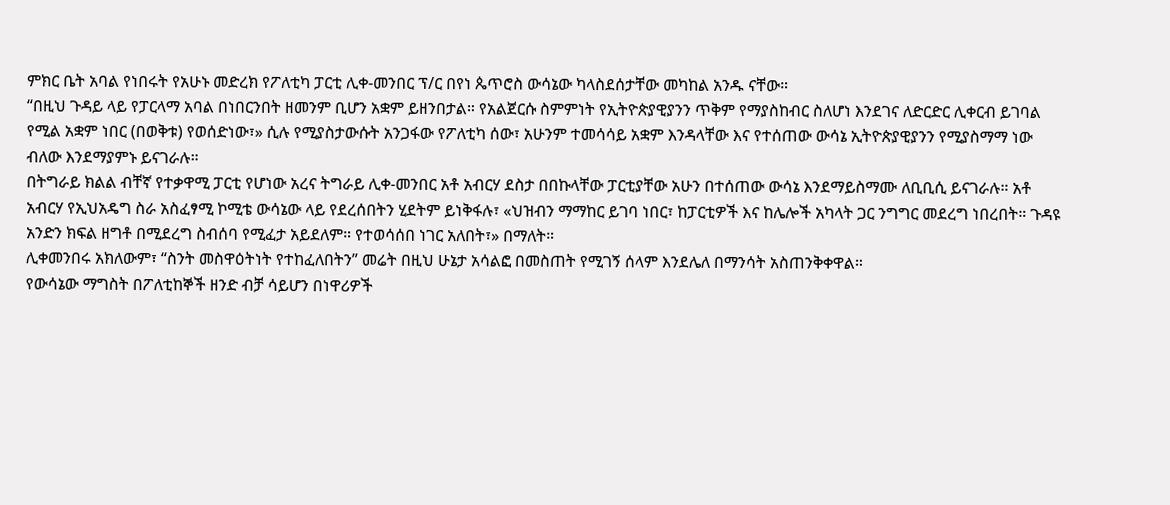ምክር ቤት አባል የነበሩት የአሁኑ መድረክ የፖለቲካ ፓርቲ ሊቀ-መንበር ፕ/ር በየነ ጴጥሮስ ውሳኔው ካላስደሰታቸው መካከል አንዱ ናቸው።
“በዚህ ጉዳይ ላይ የፓርላማ አባል በነበርንበት ዘመንም ቢሆን አቋም ይዘንበታል። የአልጀርሱ ስምምነት የኢትዮጵያዊያንን ጥቅም የማያስከብር ስለሆነ እንደገና ለድርድር ሊቀርብ ይገባል የሚል አቋም ነበር (በወቅቱ) የወሰድነው፣» ሲሉ የሚያስታውሱት አንጋፋው የፖለቲካ ሰው፣ አሁንም ተመሳሳይ አቋም እንዳላቸው እና የተሰጠው ውሳኔ ኢትዮጵያዊያንን የሚያስማማ ነው ብለው እንደማያምኑ ይናገራሉ።
በትግራይ ክልል ብቸኛ የተቃዋሚ ፓርቲ የሆነው አረና ትግራይ ሊቀ-መንበር አቶ አብርሃ ደስታ በበኩላቸው ፓርቲያቸው አሁን በተሰጠው ውሳኔ እንደማይስማሙ ለቢቢሲ ይናገራሉ። አቶ አብርሃ የኢህአዴግ ስራ አስፈፃሚ ኮሚቴ ውሳኔው ላይ የደረሰበትን ሂደትም ይነቅፋሉ፣ «ህዝብን ማማከር ይገባ ነበር፣ ከፓርቲዎች እና ከሌሎች አካላት ጋር ንግግር መደረግ ነበረበት። ጉዳዩ አንድን ክፍል ዘግቶ በሚደረግ ስብሰባ የሚፈታ አይደለም። የተወሳሰበ ነገር አለበት፣» በማለት።
ሊቀመንበሩ አክለውም፣ “ስንት መስዋዕትነት የተከፈለበትን” መሬት በዚህ ሁኔታ አሳልፎ በመስጠት የሚገኝ ሰላም እንደሌለ በማንሳት አስጠንቅቀዋል።
የውሳኔው ማግስት በፖለቲከኞች ዘንድ ብቻ ሳይሆን በነዋሪዎች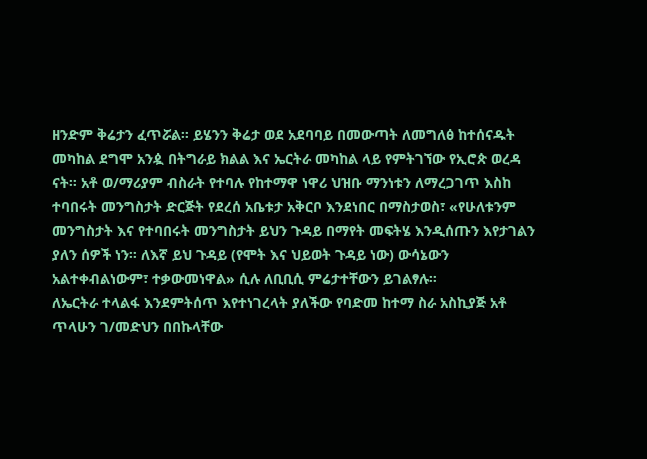ዘንድም ቅሬታን ፈጥሯል። ይሄንን ቅሬታ ወደ አደባባይ በመውጣት ለመግለፅ ከተሰናዱት መካከል ደግሞ አንዿ በትግራይ ክልል እና ኤርትራ መካከል ላይ የምትገኘው የኢሮጵ ወረዳ ናት። አቶ ወ/ማሪያም ብስራት የተባሉ የከተማዋ ነዋሪ ህዝቡ ማንነቱን ለማረጋገጥ እስከ ተባበሩት መንግስታት ድርጅት የደረሰ አቤቱታ አቅርቦ እንደነበር በማስታወስ፣ «የሁለቱንም መንግስታት እና የተባበሩት መንግስታት ይህን ጉዳይ በማየት መፍትሄ እንዲሰጡን እየታገልን ያለን ሰዎች ነን። ለእኛ ይህ ጉዳይ (የሞት እና ህይወት ጉዳይ ነው) ውሳኔውን አልተቀብልነውም፣ ተቃውመነዋል» ሲሉ ለቢቢሲ ምሬታተቸውን ይገልፃሉ።
ለኤርትራ ተላልፋ እንደምትሰጥ እየተነገረላት ያለችው የባድመ ከተማ ስራ አስኪያጅ አቶ ጥላሁን ገ/መድህን በበኩላቸው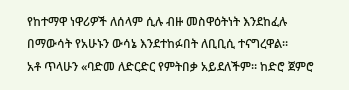የከተማዋ ነዋሪዎች ለሰላም ሲሉ ብዙ መስዋዕትነት እንደከፈሉ በማውሳት የአሁኑን ውሳኔ እንደተከፉበት ለቢቢሲ ተናግረዋል።
አቶ ጥላሁን «ባድመ ለድርድር የምትበቃ አይደለችም። ከድሮ ጀምሮ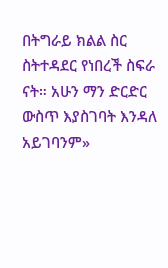በትግራይ ክልል ስር ስትተዳደር የነበረች ስፍራ ናት። አሁን ማን ድርድር ውስጥ እያስገባት እንዳለ አይገባንም»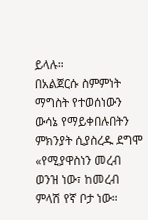ይላሉ።
በአልጀርሱ ስምምነት ማግስት የተወሰነውን ውሳኔ የማይቀበሉበትን ምክንያት ሲያስረዱ ደግሞ «የሚያዋስነን መረብ ወንዝ ነው፣ ከመረብ ምላሽ የኛ ቦታ ነው።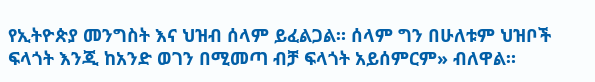የኢትዮጵያ መንግስት እና ህዝብ ሰላም ይፈልጋል። ሰላም ግን በሁለቱም ህዝቦች ፍላጎት እንጂ ከአንድ ወገን በሚመጣ ብቻ ፍላጎት አይሰምርም» ብለዋል።